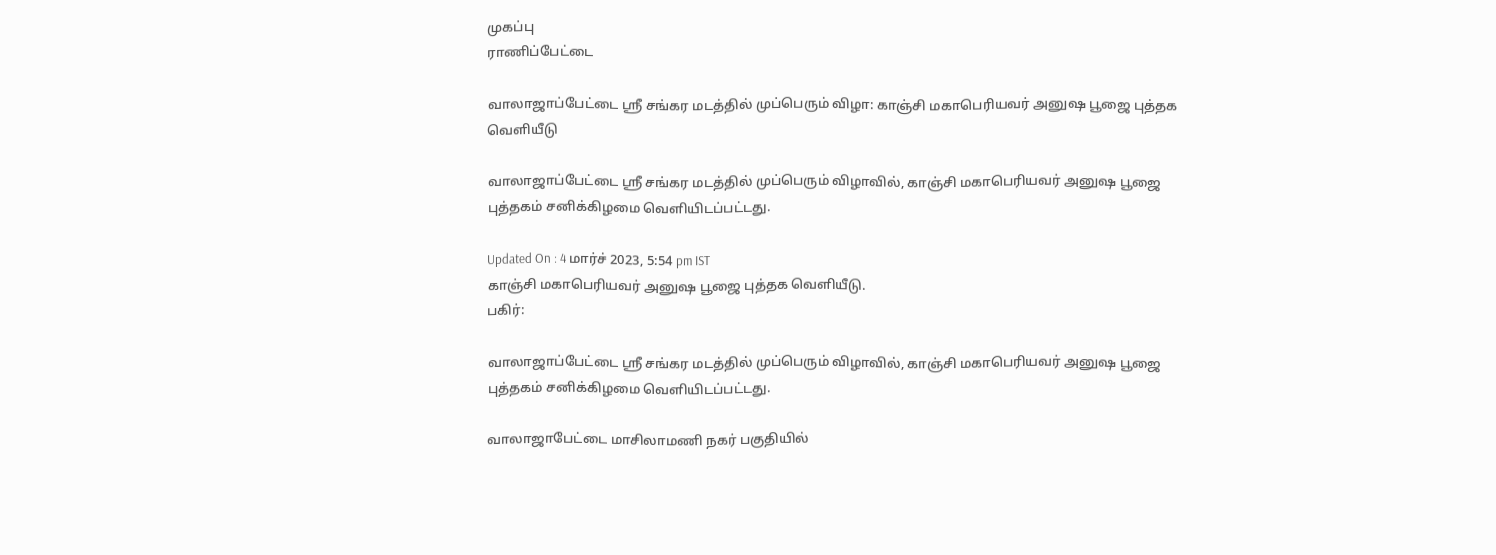முகப்பு
ராணிப்பேட்டை

வாலாஜாப்பேட்டை ஸ்ரீ சங்கர மடத்தில் முப்பெரும் விழா: காஞ்சி மகாபெரியவர் அனுஷ பூஜை புத்தக வெளியீடு

வாலாஜாப்பேட்டை ஸ்ரீ சங்கர மடத்தில் முப்பெரும் விழாவில், காஞ்சி மகாபெரியவர் அனுஷ பூஜை புத்தகம் சனிக்கிழமை வெளியிடப்பட்டது.

Updated On : 4 மார்ச் 2023, 5:54 pm IST
காஞ்சி மகாபெரியவர் அனுஷ பூஜை புத்தக வெளியீடு.
பகிர்:

வாலாஜாப்பேட்டை ஸ்ரீ சங்கர மடத்தில் முப்பெரும் விழாவில், காஞ்சி மகாபெரியவர் அனுஷ பூஜை புத்தகம் சனிக்கிழமை வெளியிடப்பட்டது.

வாலாஜாபேட்டை மாசிலாமணி நகர் பகுதியில்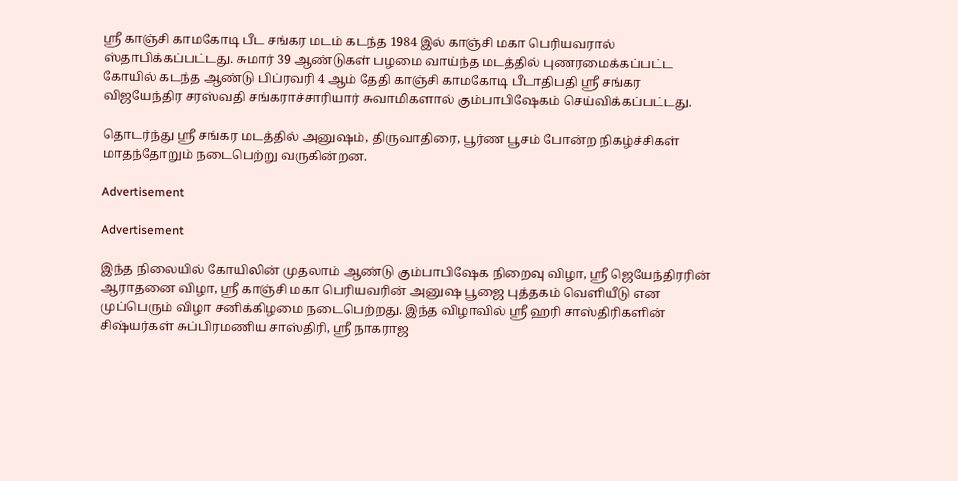ஸ்ரீ காஞ்சி காமகோடி பீட சங்கர மடம் கடந்த 1984 இல் காஞ்சி மகா பெரியவரால் ஸ்தாபிக்கப்பட்டது. சுமார் 39 ஆண்டுகள் பழமை வாய்ந்த மடத்தில் புணரமைக்கப்பட்ட கோயில் கடந்த ஆண்டு பிப்ரவரி 4 ஆம் தேதி காஞ்சி காமகோடி பீடாதிபதி ஸ்ரீ சங்கர விஜயேந்திர சரஸ்வதி சங்கராச்சாரியார் சுவாமிகளால் கும்பாபிஷேகம் செய்விக்கப்பட்டது.

தொடர்ந்து ஸ்ரீ சங்கர மடத்தில் அனுஷம், திருவாதிரை, பூர்ண பூசம் போன்ற நிகழ்ச்சிகள் மாதந்தோறும் நடைபெற்று வருகின்றன.

Advertisement

Advertisement

இந்த நிலையில் கோயிலின் முதலாம் ஆண்டு கும்பாபிஷேக நிறைவு விழா, ஸ்ரீ ஜெயேந்திரரின் ஆராதனை விழா, ஸ்ரீ காஞ்சி மகா பெரியவரின் அனுஷ பூஜை புத்தகம் வெளியீடு என முப்பெரும் விழா சனிக்கிழமை நடைபெற்றது. இந்த விழாவில் ஸ்ரீ ஹரி சாஸ்திரிகளின் சிஷ்யர்கள் சுப்பிரமணிய சாஸ்திரி, ஸ்ரீ நாகராஜ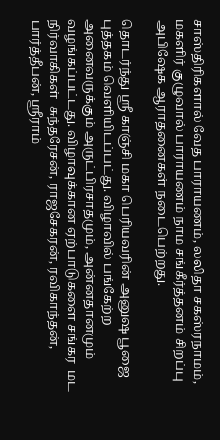சாஸ்திரிகளால் வேத பாராயணம், லலிதா சகஸ்ரநாமம், மகளிர் குழுவால் பாராயணம் நாம சங்கீர்த்தனம் சிறப்பு அபிஷேக ஆராதனைகள் நடைபெற்றது.

தொடர்ந்து ஸ்ரீ காஞ்சி மகா பெரியவரின் அனுஷ பூஜை புத்தகம் வெளியிடப்பட்து. விழாவில் பங்கேற்ற அனைவருக்கும் அருட்பிரசாதமும், அன்னதானமும் வழங்கப்பட்டது. விழாவுக்கான ஏற்பாடுகளை சங்கர  மட  நிர்வாகிகள்  சுந்தரேசன், ராஜசேகரன், ரவிகாந்தன், பார்த்தீபன், ஸ்ரீராம்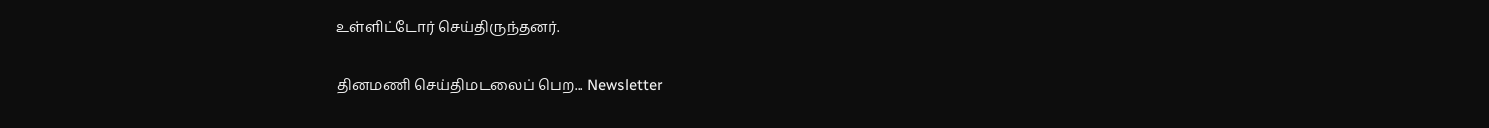உள்ளிட்டோர் செய்திருந்தனர்.


தினமணி செய்திமடலைப் பெற... Newsletter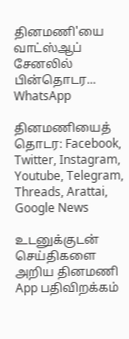தினமணி'யை வாட்ஸ்ஆப் சேனலில் பின்தொடர... WhatsApp

தினமணியைத் தொடர: Facebook, Twitter, Instagram, Youtube, Telegram, Threads, Arattai, Google News

உடனுக்குடன் செய்திகளை அறிய தினமணி App பதிவிறக்கம்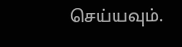செய்யவும்.